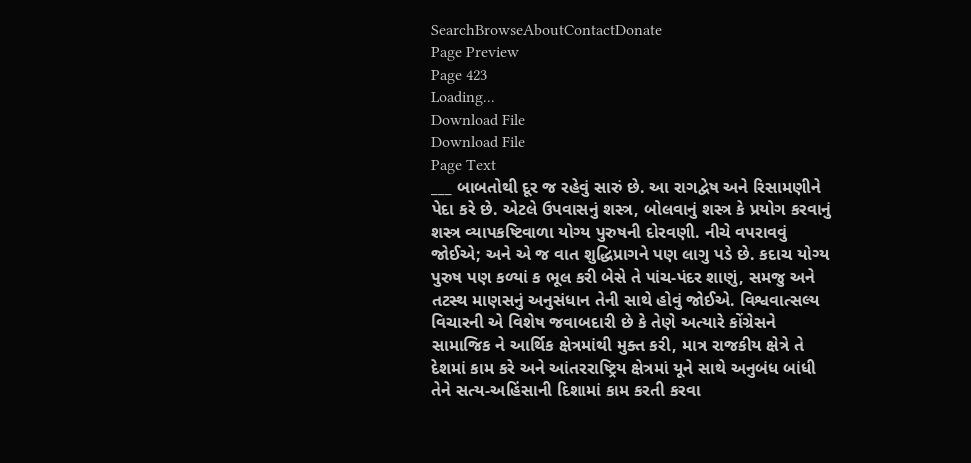SearchBrowseAboutContactDonate
Page Preview
Page 423
Loading...
Download File
Download File
Page Text
___ બાબતોથી દૂર જ રહેવું સારું છે. આ રાગદ્વેષ અને રિસામણીને પેદા કરે છે. એટલે ઉપવાસનું શસ્ત્ર, બોલવાનું શસ્ત્ર કે પ્રયોગ કરવાનું શસ્ત્ર વ્યાપકષ્ટિવાળા યોગ્ય પુરુષની દોરવણી. નીચે વપરાવવું જોઈએ; અને એ જ વાત શુદ્ધિપ્રાગને પણ લાગુ પડે છે. કદાચ યોગ્ય પુરુષ પણ કળ્યાં ક ભૂલ કરી બેસે તે પાંચ-પંદર શાણું, સમજુ અને તટસ્થ માણસનું અનુસંધાન તેની સાથે હોવું જોઈએ. વિશ્વવાત્સલ્ય વિચારની એ વિશેષ જવાબદારી છે કે તેણે અત્યારે કોંગ્રેસને સામાજિક ને આર્થિક ક્ષેત્રમાંથી મુક્ત કરી, માત્ર રાજકીય ક્ષેત્રે તે દેશમાં કામ કરે અને આંતરરાષ્ટ્રિય ક્ષેત્રમાં યૂને સાથે અનુબંધ બાંધી તેને સત્ય-અહિંસાની દિશામાં કામ કરતી કરવા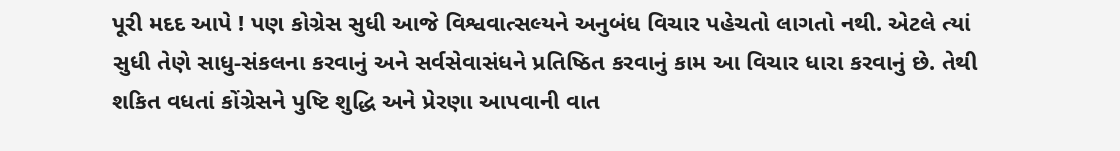પૂરી મદદ આપે ! પણ કોગ્રેસ સુધી આજે વિશ્વવાત્સલ્યને અનુબંધ વિચાર પહેચતો લાગતો નથી. એટલે ત્યાં સુધી તેણે સાધુ-સંકલના કરવાનું અને સર્વસેવાસંધને પ્રતિષ્ઠિત કરવાનું કામ આ વિચાર ધારા કરવાનું છે. તેથી શકિત વધતાં કોંગ્રેસને પુષ્ટિ શુદ્ધિ અને પ્રેરણા આપવાની વાત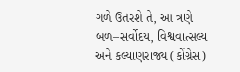ગળે ઉતરશે તે, આ ત્રણે બળ–સર્વોદય, વિશ્વવાત્સલ્ય અને કલ્યાણરાજ્ય (કોંગ્રેસ)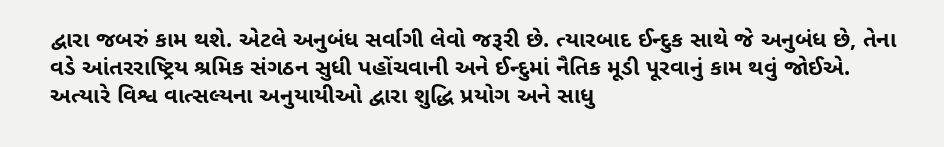દ્વારા જબરું કામ થશે. એટલે અનુબંધ સર્વાગી લેવો જરૂરી છે. ત્યારબાદ ઈન્દુક સાથે જે અનુબંધ છે, તેના વડે આંતરરાષ્ટ્રિય શ્રમિક સંગઠન સુધી પહોંચવાની અને ઈન્દુમાં નૈતિક મૂડી પૂરવાનું કામ થવું જોઈએ. અત્યારે વિશ્વ વાત્સલ્યના અનુયાયીઓ દ્વારા શુદ્ધિ પ્રયોગ અને સાધુ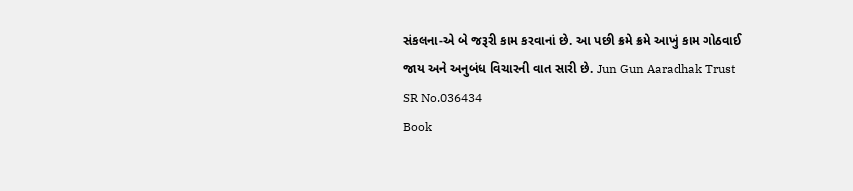સંકલના-એ બે જરૂરી કામ કરવાનાં છે. આ પછી ક્રમે ક્રમે આખું કામ ગોઠવાઈ જાય અને અનુબંધ વિચારની વાત સારી છે. Jun Gun Aaradhak Trust
SR No.036434
Book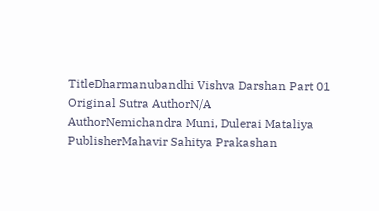TitleDharmanubandhi Vishva Darshan Part 01
Original Sutra AuthorN/A
AuthorNemichandra Muni, Dulerai Mataliya
PublisherMahavir Sahitya Prakashan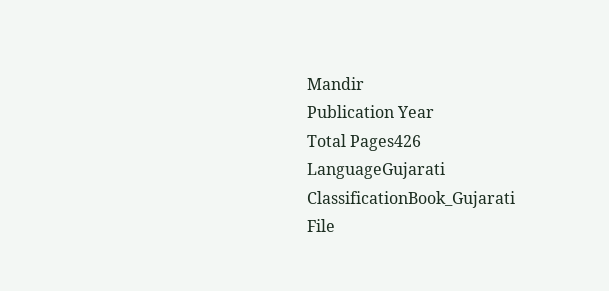Mandir
Publication Year
Total Pages426
LanguageGujarati
ClassificationBook_Gujarati
File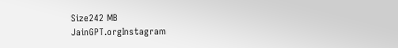Size242 MB
JainGPT.orgInstagram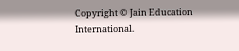Copyright © Jain Education International.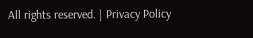All rights reserved. | Privacy Policy